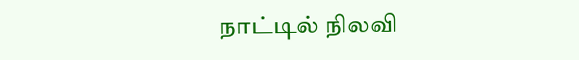நாட்டில் நிலவி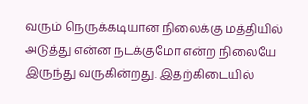வரும் நெருக்கடியான நிலைக்கு மத்தியில் அடுத்து என்ன நடக்குமோ என்ற நிலையே இருந்து வருகின்றது. இதற்கிடையில்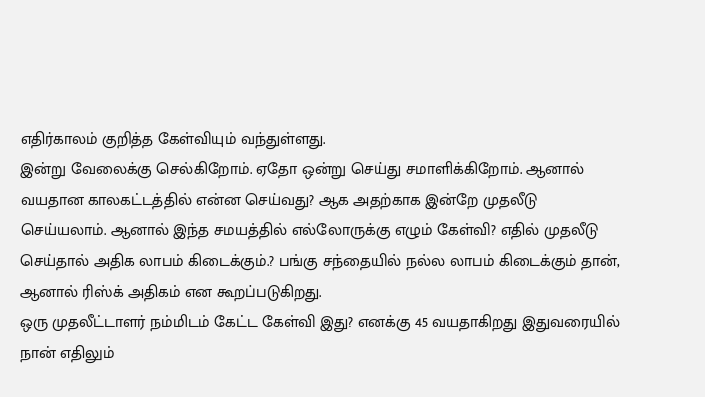எதிர்காலம் குறித்த கேள்வியும் வந்துள்ளது.
இன்று வேலைக்கு செல்கிறோம். ஏதோ ஒன்று செய்து சமாளிக்கிறோம். ஆனால் வயதான காலகட்டத்தில் என்ன செய்வது? ஆக அதற்காக இன்றே முதலீடு செய்யலாம். ஆனால் இந்த சமயத்தில் எல்லோருக்கு எழும் கேள்வி? எதில் முதலீடு செய்தால் அதிக லாபம் கிடைக்கும்.? பங்கு சந்தையில் நல்ல லாபம் கிடைக்கும் தான், ஆனால் ரிஸ்க் அதிகம் என கூறப்படுகிறது.
ஒரு முதலீட்டாளர் நம்மிடம் கேட்ட கேள்வி இது? எனக்கு 45 வயதாகிறது இதுவரையில் நான் எதிலும்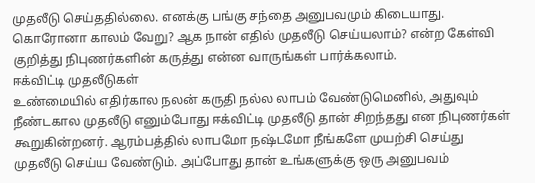முதலீடு செய்ததில்லை. எனக்கு பங்கு சந்தை அனுபவமும் கிடையாது. கொரோனா காலம் வேறு? ஆக நான் எதில் முதலீடு செய்யலாம்? என்ற கேள்வி குறித்து நிபுணர்களின் கருத்து என்ன வாருங்கள் பார்க்கலாம்.
ஈக்விட்டி முதலீடுகள்
உண்மையில் எதிர்கால நலன் கருதி நல்ல லாபம் வேண்டுமெனில், அதுவும் நீண்டகால முதலீடு எனும்போது ஈக்விட்டி முதலீடு தான் சிறந்தது என நிபுணர்கள் கூறுகின்றனர். ஆரம்பத்தில் லாபமோ நஷ்டமோ நீங்களே முயற்சி செய்து முதலீடு செய்ய வேண்டும். அப்போது தான் உங்களுக்கு ஒரு அனுபவம்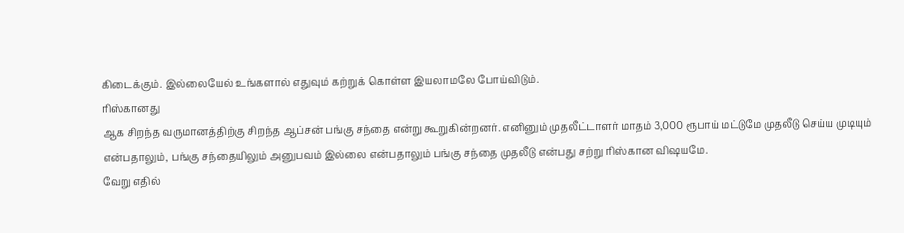கிடைக்கும். இல்லையேல் உங்களால் எதுவும் கற்றுக் கொள்ள இயலாமலே போய்விடும்.
ரிஸ்கானது
ஆக சிறந்த வருமானத்திற்கு சிறந்த ஆப்சன் பங்கு சந்தை என்று கூறுகின்றனர். எனினும் முதலீட்டாளர் மாதம் 3,000 ரூபாய் மட்டுமே முதலீடு செய்ய முடியும் என்பதாலும், பங்கு சந்தையிலும் அனுபவம் இல்லை என்பதாலும் பங்கு சந்தை முதலீடு என்பது சற்று ரிஸ்கான விஷயமே.
வேறு எதில்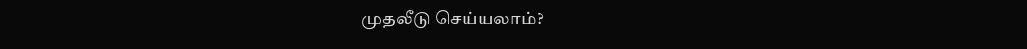முதலீடு செய்யலாம்?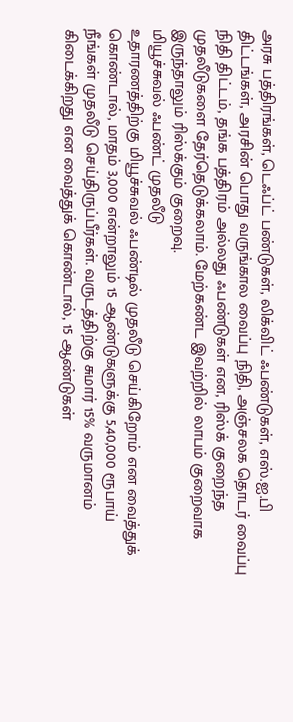அரசு பத்திரங்கள், டெஃப்ட் பண்டுகள், லிக்விட் ஃபண்டுகள், எஸ்.ஐ.பி திட்டங்கள், அரசின் பொது வருங்கால வைப்பு நிதி, அஞ்சலக தொடர் வைப்பு நிதி திட்டம், தங்க பத்திரம் அல்லது ஃபண்டுகள் என, ரிஸ்க் குறைந்த முதலீடுகளை தேர்தெடுக்கலாம். மேற்கண்ட இவற்றில் லாபம் குறைவாக இருந்தாலும் ரிஸ்க்கும் குறைவு.
மியூச்சுவல் ஃபண்ட் முதலீடு
உதாரணத்திற்கு மியூச்சுவல் ஃபண்டில் முதலீடு செய்கிறோம் என வைத்துக் கொண்டால், மாதம் 3,000 என்றாலும் 15 ஆண்டுகளுக்கு 5,40,000 ரூபாய் நீங்கள் முதலீடு செய்திருப்பீர்கள். வருடத்திற்கு சுமார் 15% வருமானம் கிடைக்கிறது என வைத்துக் கொண்டால், 15 ஆண்டுகள்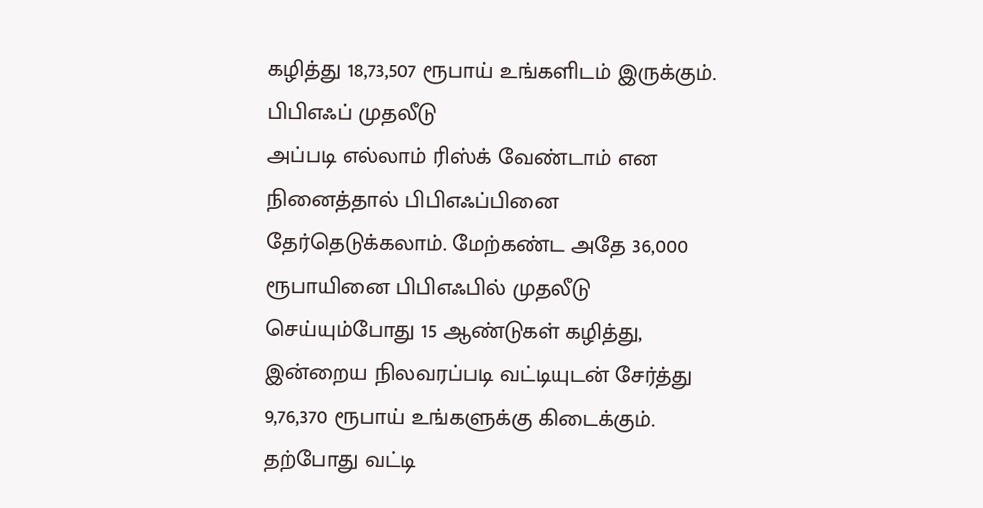கழித்து 18,73,507 ரூபாய் உங்களிடம் இருக்கும்.
பிபிஎஃப் முதலீடு
அப்படி எல்லாம் ரிஸ்க் வேண்டாம் என நினைத்தால் பிபிஎஃப்பினை தேர்தெடுக்கலாம். மேற்கண்ட அதே 36,000 ரூபாயினை பிபிஎஃபில் முதலீடு செய்யும்போது 15 ஆண்டுகள் கழித்து, இன்றைய நிலவரப்படி வட்டியுடன் சேர்த்து 9,76,370 ரூபாய் உங்களுக்கு கிடைக்கும். தற்போது வட்டி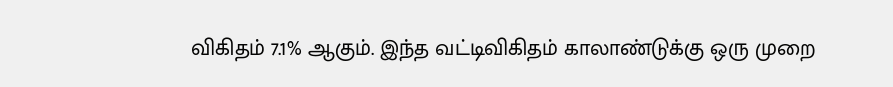விகிதம் 7.1% ஆகும். இந்த வட்டிவிகிதம் காலாண்டுக்கு ஒரு முறை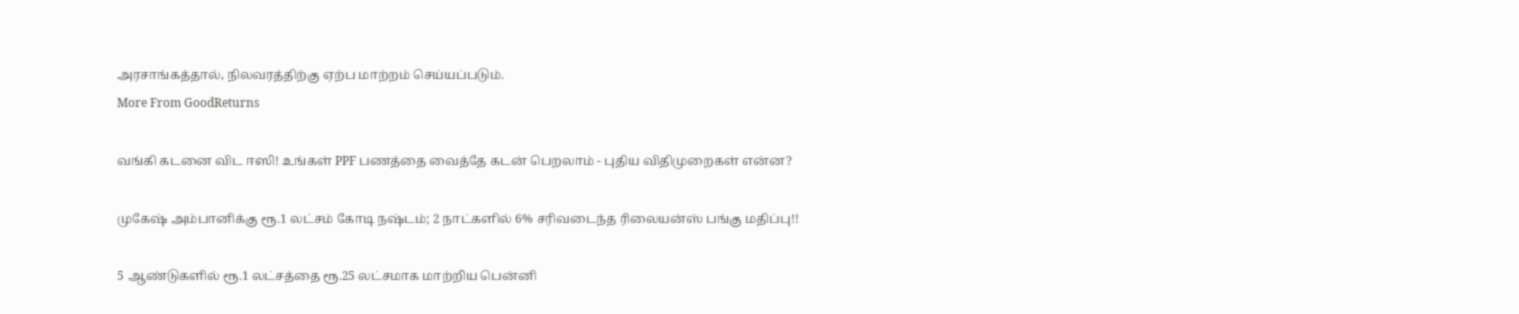அரசாங்கத்தால், நிலவரத்திற்கு ஏற்ப மாற்றம் செய்யப்படும்.
More From GoodReturns

வங்கி கடனை விட ஈஸி! உங்கள் PPF பணத்தை வைத்தே கடன் பெறலாம் - புதிய விதிமுறைகள் என்ன?

முகேஷ் அம்பானிக்கு ரூ.1 லட்சம் கோடி நஷ்டம்; 2 நாட்களில் 6% சரிவடைந்த ரிலையன்ஸ் பங்கு மதிப்பு!!

5 ஆண்டுகளில் ரூ.1 லட்சத்தை ரூ.25 லட்சமாக மாற்றிய பென்னி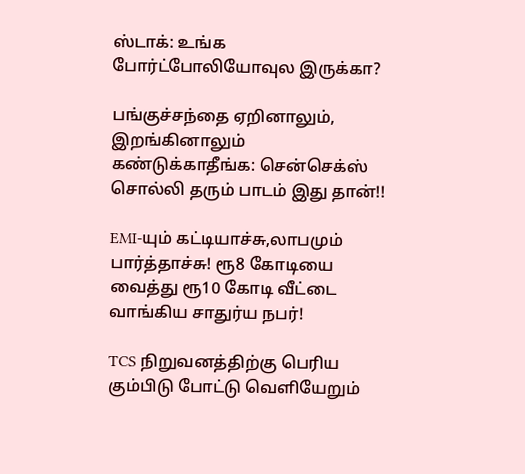ஸ்டாக்: உங்க போர்ட்போலியோவுல இருக்கா?

பங்குச்சந்தை ஏறினாலும், இறங்கினாலும் கண்டுக்காதீங்க: சென்செக்ஸ் சொல்லி தரும் பாடம் இது தான்!!

EMI-யும் கட்டியாச்சு,லாபமும் பார்த்தாச்சு! ரூ8 கோடியை வைத்து ரூ10 கோடி வீட்டை வாங்கிய சாதுர்ய நபர்!

TCS நிறுவனத்திற்கு பெரிய கும்பிடு போட்டு வெளியேறும்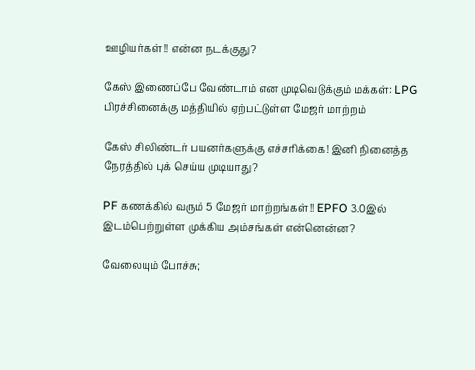ஊழியர்கள்!! என்ன நடக்குது?

கேஸ் இணைப்பே வேண்டாம் என முடிவெடுக்கும் மக்கள்: LPG பிரச்சினைக்கு மத்தியில் ஏற்பட்டுள்ள மேஜர் மாற்றம்

கேஸ் சிலிண்டர் பயனர்களுக்கு எச்சரிக்கை! இனி நினைத்த நேரத்தில் புக் செய்ய முடியாது?

PF கணக்கில் வரும் 5 மேஜர் மாற்றங்கள்!! EPFO 3.0இல் இடம்பெற்றுள்ள முக்கிய அம்சங்கள் என்னென்ன?

வேலையும் போச்சு;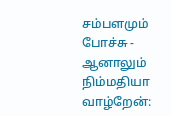சம்பளமும் போச்சு - ஆனாலும் நிம்மதியா வாழ்றேன்: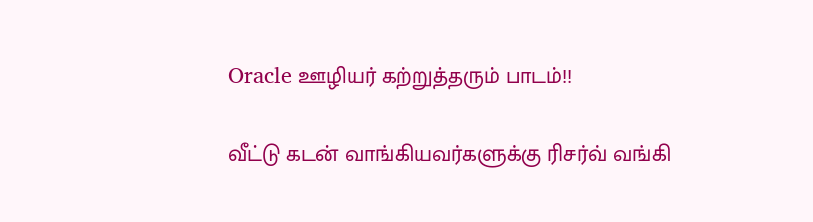Oracle ஊழியர் கற்றுத்தரும் பாடம்!!

வீட்டு கடன் வாங்கியவர்களுக்கு ரிசர்வ் வங்கி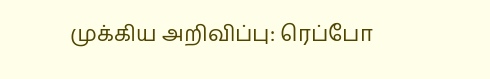முக்கிய அறிவிப்பு: ரெப்போ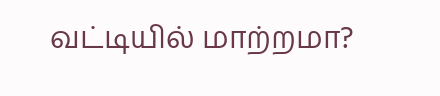வட்டியில் மாற்றமா?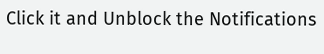Click it and Unblock the Notifications